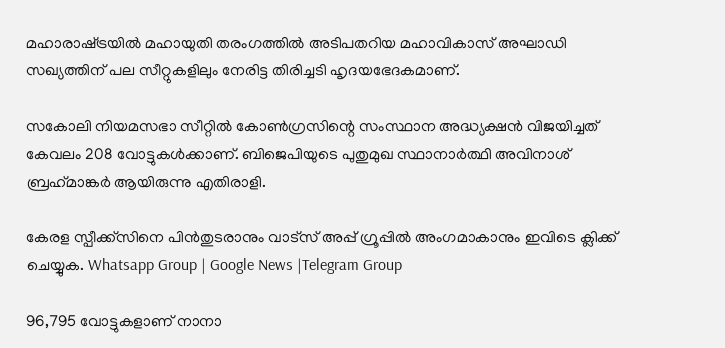മഹാരാഷ്‌ട്രയില്‍ മഹായുതി തരംഗത്തില്‍ അടിപതറിയ മഹാവികാസ് അഘാഡി സഖ്യത്തിന് പല സീറ്റുകളിലും നേരിട്ട തിരിച്ചടി ഹൃദയഭേദകമാണ്.

സകോലി നിയമസഭാ സീറ്റില്‍ കോണ്‍ഗ്രസിന്റെ സംസ്ഥാന അദ്ധ്യക്ഷൻ വിജയിച്ചത് കേവലം 208 വോട്ടുകള്‍ക്കാണ്. ബിജെപിയുടെ പുതുമുഖ സ്ഥാനാർത്ഥി അവിനാശ് ബ്രഹ്‌മാങ്കർ ആയിരുന്നു എതിരാളി.

കേരള സ്പീക്ക്സിനെ പിൻതുടരാനും വാട്സ് അപ്പ് ഗ്രൂപ്പിൽ അംഗമാകാനും ഇവിടെ ക്ലിക്ക് ചെയ്യുക. Whatsapp Group | Google News |Telegram Group

96,795 വോട്ടുകളാണ് നാനാ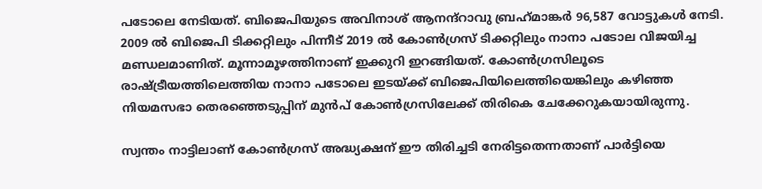പടോലെ നേടിയത്. ബിജെപിയുടെ അവിനാശ് ആനന്ദ്‌റാവു ബ്രഹ്‌മാങ്കർ 96,587 വോട്ടുകള്‍ നേടി. 2009 ല്‍ ബിജെപി ടിക്കറ്റിലും പിന്നീട് 2019 ല്‍ കോണ്‍ഗ്രസ് ടിക്കറ്റിലും നാനാ പടോല വിജയിച്ച മണ്ഡലമാണിത്. മൂന്നാമൂഴത്തിനാണ് ഇക്കുറി ഇറങ്ങിയത്. കോണ്‍ഗ്രസിലൂടെ രാഷ്‌ട്രീയത്തിലെത്തിയ നാനാ പടോലെ ഇടയ്‌ക്ക് ബിജെപിയിലെത്തിയെങ്കിലും കഴിഞ്ഞ നിയമസഭാ തെരഞ്ഞെടുപ്പിന് മുൻപ് കോണ്‍ഗ്രസിലേക്ക് തിരികെ ചേക്കേറുകയായിരുന്നു.

സ്വന്തം നാട്ടിലാണ് കോണ്‍ഗ്രസ് അദ്ധ്യക്ഷന് ഈ തിരിച്ചടി നേരിട്ടതെന്നതാണ് പാർട്ടിയെ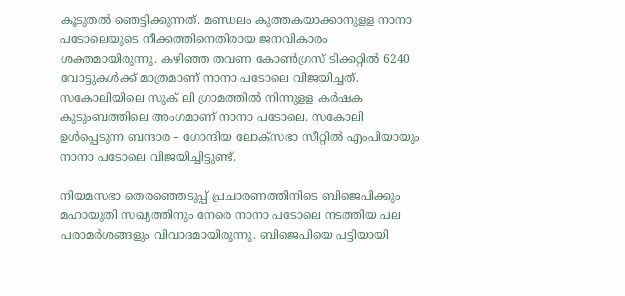കൂടുതല്‍ ഞെട്ടിക്കുന്നത്. മണ്ഡലം കുത്തകയാക്കാനുളള നാനാ പടോലെയുടെ നീക്കത്തിനെതിരായ ജനവികാരം ശക്തമായിരുന്നു. കഴിഞ്ഞ തവണ കോണ്‍ഗ്രസ് ടിക്കറ്റില്‍ 6240 വോട്ടുകള്‍ക്ക് മാത്രമാണ് നാനാ പടോലെ വിജയിച്ചത്. സകോലിയിലെ സുക് ലി ഗ്രാമത്തില്‍ നിന്നുളള കർഷക കുടുംബത്തിലെ അംഗമാണ് നാനാ പടോലെ. സകോലി ഉള്‍പ്പെടുന്ന ബന്ദാര – ഗോന്ദിയ ലോക്‌സഭാ സീറ്റില്‍ എംപിയായും നാനാ പടോലെ വിജയിച്ചിട്ടുണ്ട്.

നിയമസഭാ തെരഞ്ഞെടുപ്പ് പ്രചാരണത്തിനിടെ ബിജെപിക്കും മഹായുതി സഖ്യത്തിനും നേരെ നാനാ പടോലെ നടത്തിയ പല പരാമർശങ്ങളും വിവാദമായിരുന്നു. ബിജെപിയെ പട്ടിയായി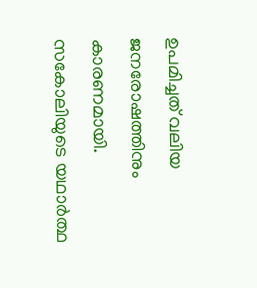ഉപമിച്ചത് വലിയ ജനരോഷത്തിനും കാരണമായി. സകോലിയുടെ യഥാർത്ഥ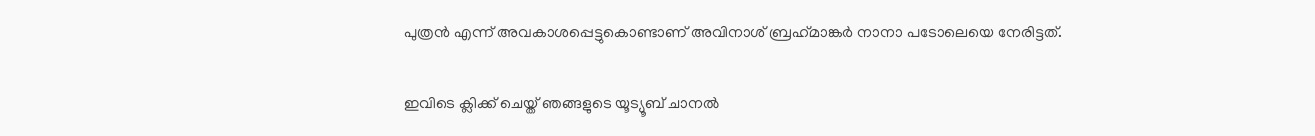പുത്രൻ എന്ന് അവകാശപ്പെട്ടുകൊണ്ടാണ് അവിനാശ് ബ്രഹ്‌മാങ്കർ നാനാ പടോലെയെ നേരിട്ടത്.

ഇവിടെ ക്ലിക്ക് ചെയ്ത് ഞങ്ങളുടെ യൂട്യൂബ് ചാനൽ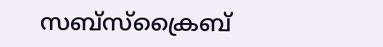സബ്സ്ക്രൈബ്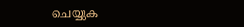ചെയ്യുക